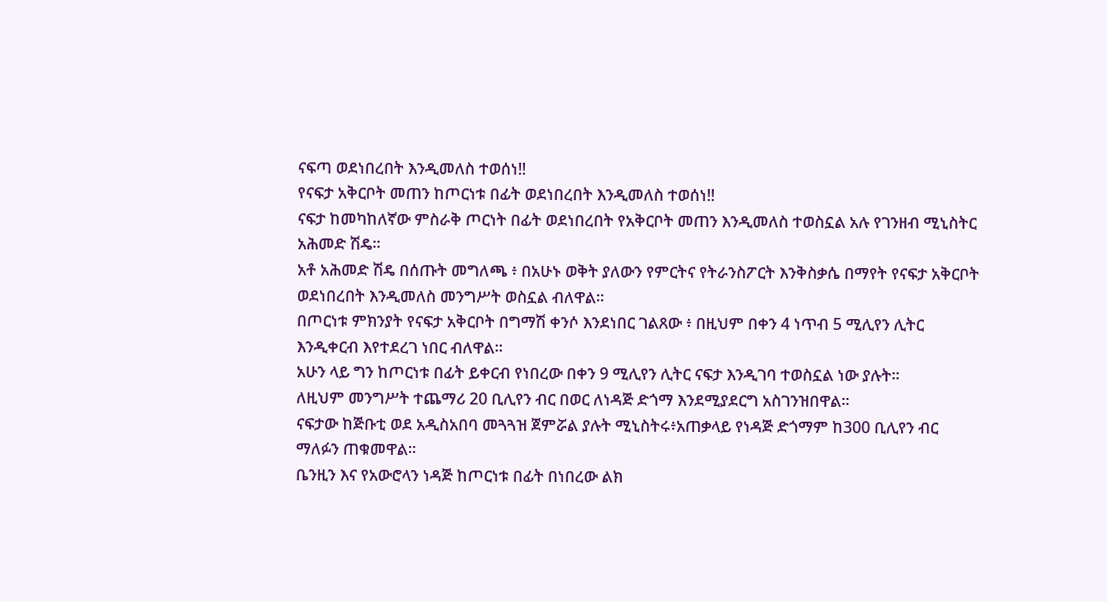ናፍጣ ወደነበረበት እንዲመለስ ተወሰነ‼
የናፍታ አቅርቦት መጠን ከጦርነቱ በፊት ወደነበረበት እንዲመለስ ተወሰነ‼
ናፍታ ከመካከለኛው ምስራቅ ጦርነት በፊት ወደነበረበት የአቅርቦት መጠን እንዲመለስ ተወስኗል አሉ የገንዘብ ሚኒስትር አሕመድ ሽዴ።
አቶ አሕመድ ሽዴ በሰጡት መግለጫ ፥ በአሁኑ ወቅት ያለውን የምርትና የትራንስፖርት እንቅስቃሴ በማየት የናፍታ አቅርቦት ወደነበረበት እንዲመለስ መንግሥት ወስኗል ብለዋል።
በጦርነቱ ምክንያት የናፍታ አቅርቦት በግማሽ ቀንሶ እንደነበር ገልጸው ፥ በዚህም በቀን 4 ነጥብ 5 ሚሊየን ሊትር እንዲቀርብ እየተደረገ ነበር ብለዋል።
አሁን ላይ ግን ከጦርነቱ በፊት ይቀርብ የነበረው በቀን 9 ሚሊየን ሊትር ናፍታ እንዲገባ ተወስኗል ነው ያሉት።
ለዚህም መንግሥት ተጨማሪ 20 ቢሊየን ብር በወር ለነዳጅ ድጎማ እንደሚያደርግ አስገንዝበዋል።
ናፍታው ከጅቡቲ ወደ አዲስአበባ መጓጓዝ ጀምሯል ያሉት ሚኒስትሩ፥አጠቃላይ የነዳጅ ድጎማም ከ300 ቢሊየን ብር ማለፉን ጠቁመዋል።
ቤንዚን እና የአውሮላን ነዳጅ ከጦርነቱ በፊት በነበረው ልክ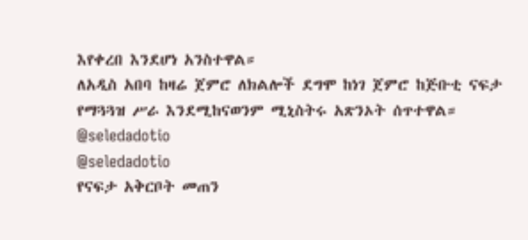እየቀረበ እንደሆነ አንስተዋል።
ለአዲስ አበባ ከዛሬ ጀምሮ ለክልሎች ደግሞ ከነገ ጀምሮ ከጅቡቲ ናፍታ የማጓጓዝ ሥራ እንደሚከናወንም ሚኒስትሩ አጽንኦት ሰጥተዋል።
@seledadotio
@seledadotio
የናፍታ አቅርቦት መጠን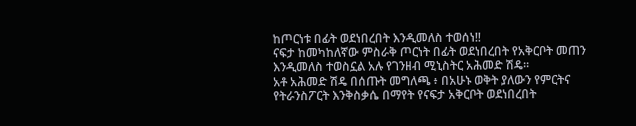ከጦርነቱ በፊት ወደነበረበት እንዲመለስ ተወሰነ‼
ናፍታ ከመካከለኛው ምስራቅ ጦርነት በፊት ወደነበረበት የአቅርቦት መጠን እንዲመለስ ተወስኗል አሉ የገንዘብ ሚኒስትር አሕመድ ሽዴ።
አቶ አሕመድ ሽዴ በሰጡት መግለጫ ፥ በአሁኑ ወቅት ያለውን የምርትና የትራንስፖርት እንቅስቃሴ በማየት የናፍታ አቅርቦት ወደነበረበት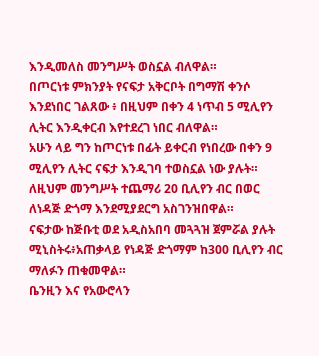እንዲመለስ መንግሥት ወስኗል ብለዋል።
በጦርነቱ ምክንያት የናፍታ አቅርቦት በግማሽ ቀንሶ እንደነበር ገልጸው ፥ በዚህም በቀን 4 ነጥብ 5 ሚሊየን ሊትር እንዲቀርብ እየተደረገ ነበር ብለዋል።
አሁን ላይ ግን ከጦርነቱ በፊት ይቀርብ የነበረው በቀን 9 ሚሊየን ሊትር ናፍታ እንዲገባ ተወስኗል ነው ያሉት።
ለዚህም መንግሥት ተጨማሪ 20 ቢሊየን ብር በወር ለነዳጅ ድጎማ እንደሚያደርግ አስገንዝበዋል።
ናፍታው ከጅቡቲ ወደ አዲስአበባ መጓጓዝ ጀምሯል ያሉት ሚኒስትሩ፥አጠቃላይ የነዳጅ ድጎማም ከ300 ቢሊየን ብር ማለፉን ጠቁመዋል።
ቤንዚን እና የአውሮላን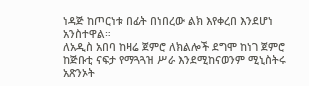ነዳጅ ከጦርነቱ በፊት በነበረው ልክ እየቀረበ እንደሆነ አንስተዋል።
ለአዲስ አበባ ከዛሬ ጀምሮ ለክልሎች ደግሞ ከነገ ጀምሮ ከጅቡቲ ናፍታ የማጓጓዝ ሥራ እንደሚከናወንም ሚኒስትሩ አጽንኦት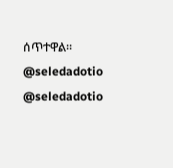ሰጥተዋል።
@seledadotio
@seledadotio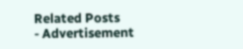Related Posts
- Advertisement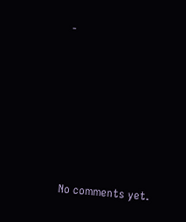-









No comments yet.